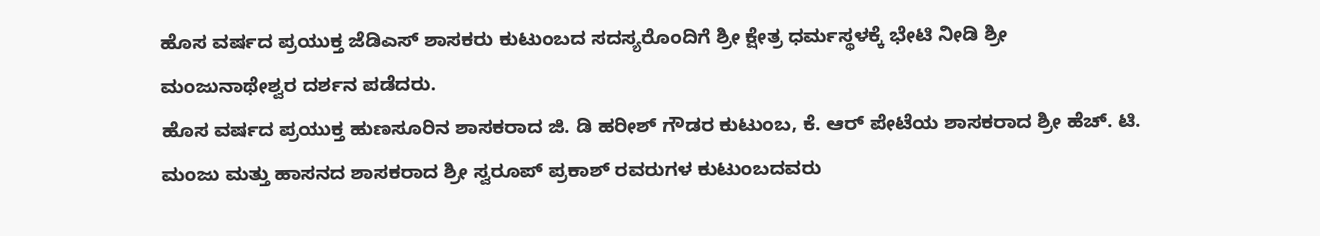ಹೊಸ ವರ್ಷದ ಪ್ರಯುಕ್ತ ಜೆಡಿಎಸ್ ಶಾಸಕರು ಕುಟುಂಬದ ಸದಸ್ಯರೊಂದಿಗೆ ಶ್ರೀ ಕ್ಷೇತ್ರ ಧರ್ಮಸ್ಥಳಕ್ಕೆ ಭೇಟಿ ನೀಡಿ ಶ್ರೀ ಮಂಜುನಾಥೇಶ್ವರ ದರ್ಶನ ಪಡೆದರು.
ಹೊಸ ವರ್ಷದ ಪ್ರಯುಕ್ತ ಹುಣಸೂರಿನ ಶಾಸಕರಾದ ಜಿ. ಡಿ ಹರೀಶ್ ಗೌಡರ ಕುಟುಂಬ, ಕೆ. ಆರ್ ಪೇಟೆಯ ಶಾಸಕರಾದ ಶ್ರೀ ಹೆಚ್. ಟಿ. ಮಂಜು ಮತ್ತು ಹಾಸನದ ಶಾಸಕರಾದ ಶ್ರೀ ಸ್ವರೂಪ್ ಪ್ರಕಾಶ್ ರವರುಗಳ ಕುಟುಂಬದವರು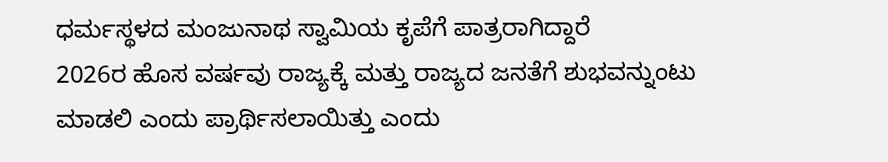ಧರ್ಮಸ್ಥಳದ ಮಂಜುನಾಥ ಸ್ವಾಮಿಯ ಕೃಪೆಗೆ ಪಾತ್ರರಾಗಿದ್ದಾರೆ
2026ರ ಹೊಸ ವರ್ಷವು ರಾಜ್ಯಕ್ಕೆ ಮತ್ತು ರಾಜ್ಯದ ಜನತೆಗೆ ಶುಭವನ್ನುಂಟು ಮಾಡಲಿ ಎಂದು ಪ್ರಾರ್ಥಿಸಲಾಯಿತ್ತು ಎಂದು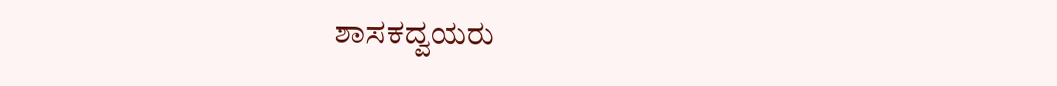ಶಾಸಕದ್ವಯರು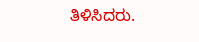ತಿಳಿಸಿದರು.